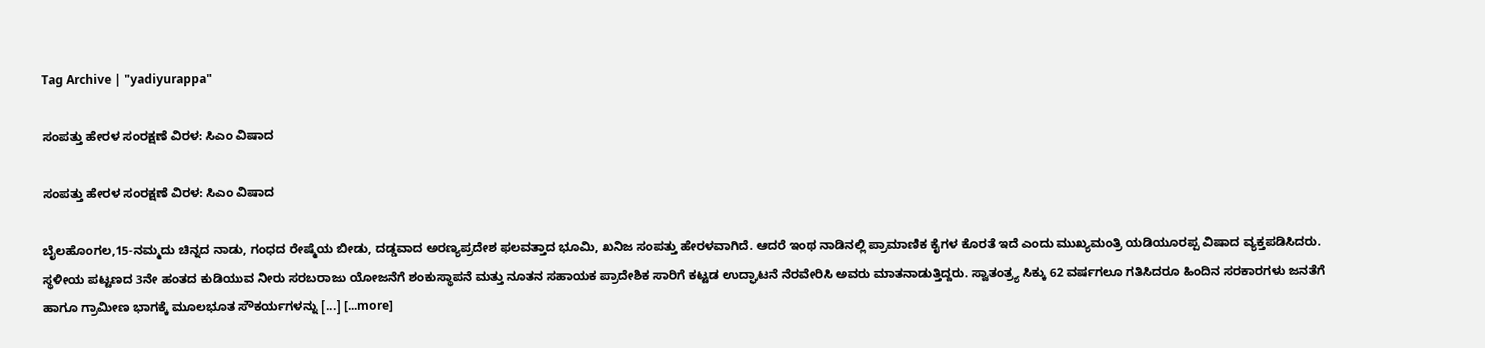Tag Archive | "yadiyurappa"

ಸಂಪತ್ತು ಹೇರಳ ಸಂರಕ್ಷಣೆ ವಿರಳ: ಸಿಎಂ ವಿಷಾದ

ಸಂಪತ್ತು ಹೇರಳ ಸಂರಕ್ಷಣೆ ವಿರಳ: ಸಿಎಂ ವಿಷಾದ

ಬೈಲಹೊಂಗಲ,15-ನಮ್ಮದು ಚಿನ್ನದ ನಾಡು, ಗಂಧದ ರೇಷ್ಮೆಯ ಬೀಡು, ದಡ್ಡವಾದ ಅರಣ್ಯಪ್ರದೇಶ ಫಲವತ್ತಾದ ಭೂಮಿ, ಖನಿಜ ಸಂಪತ್ತು ಹೇರಳವಾಗಿದೆ. ಆದರೆ ಇಂಥ ನಾಡಿನಲ್ಲಿ ಪ್ರಾಮಾಣಿಕ ಕೈಗಳ ಕೊರತೆ ಇದೆ ಎಂದು ಮುಖ್ಯಮಂತ್ರಿ ಯಡಿಯೂರಪ್ಪ ವಿಷಾದ ವ್ಯಕ್ತಪಡಿಸಿದರು. ಸ್ಥಳೀಯ ಪಟ್ಟಣದ 3ನೇ ಹಂತದ ಕುಡಿಯುವ ನೀರು ಸರಬರಾಜು ಯೋಜನೆಗೆ ಶಂಕುಸ್ಥಾಪನೆ ಮತ್ತು ನೂತನ ಸಹಾಯಕ ಪ್ರಾದೇಶಿಕ ಸಾರಿಗೆ ಕಟ್ಟಡ ಉದ್ಘಾಟನೆ ನೆರವೇರಿಸಿ ಅವರು ಮಾತನಾಡುತ್ತಿದ್ದರು. ಸ್ವಾತಂತ್ರ್ಯ ಸಿಕ್ಕು 62 ವರ್ಷಗಲೂ ಗತಿಸಿದರೂ ಹಿಂದಿನ ಸರಕಾರಗಳು ಜನತೆಗೆ ಹಾಗೂ ಗ್ರಾಮೀಣ ಭಾಗಕ್ಕೆ ಮೂಲಭೂತ ಸೌಕರ್ಯಗಳನ್ನು [...] [...more]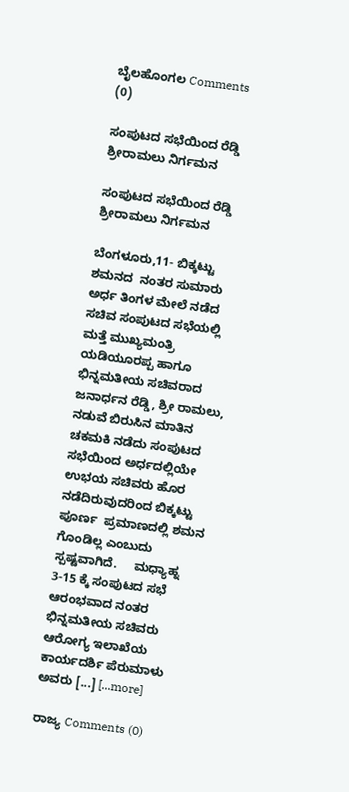ಬೈಲಹೊಂಗಲ Comments (0)

ಸಂಪುಟದ ಸಭೆಯಿಂದ ರೆಡ್ಡಿ ಶ್ರೀರಾಮಲು ನಿರ್ಗಮನ

ಸಂಪುಟದ ಸಭೆಯಿಂದ ರೆಡ್ಡಿ ಶ್ರೀರಾಮಲು ನಿರ್ಗಮನ

ಬೆಂಗಳೂರು,11- ಬಿಕ್ಕಟ್ಟು ಶಮನದ  ನಂತರ ಸುಮಾರು ಅರ್ಧ ತಿಂಗಳ ಮೇಲೆ ನಡೆದ ಸಚಿವ ಸಂಪುಟದ ಸಭೆಯಲ್ಲಿ ಮತ್ತೆ ಮುಖ್ಯಮಂತ್ರಿ ಯಡಿಯೂರಪ್ಪ ಹಾಗೂ ಭಿನ್ನಮತೀಯ ಸಚಿವರಾದ  ಜನಾರ್ಧನ ರೆಡ್ಡಿ, ಶ್ರೀ ರಾಮಲು, ನಡುವೆ ಬಿರುಸಿನ ಮಾತಿನ ಚಕಮಕಿ ನಡೆದು ಸಂಪುಟದ ಸಭೆಯಿಂದ ಅರ್ಧದಲ್ಲಿಯೇ ಉಭಯ ಸಚಿವರು ಹೊರ ನಡೆದಿರುವುದರಿಂದ ಬಿಕ್ಕಟ್ಟು ಪೂರ್ಣ  ಪ್ರಮಾಣದಲ್ಲಿ ಶಮನ ಗೊಂಡಿಲ್ಲ ಎಂಬುದು ಸ್ಪಷ್ಟವಾಗಿದೆ.     ಮಧ್ಯಾಹ್ನ 3-15 ಕ್ಕೆ ಸಂಪುಟದ ಸಭೆ  ಆರಂಭವಾದ ನಂತರ ಭಿನ್ನಮತೀಯ ಸಚಿವರು  ಆರೋಗ್ಯ ಇಲಾಖೆಯ  ಕಾರ್ಯದರ್ಶಿ ಪೆರುಮಾಳು ಅವರು [...] [...more]

ರಾಜ್ಯ Comments (0)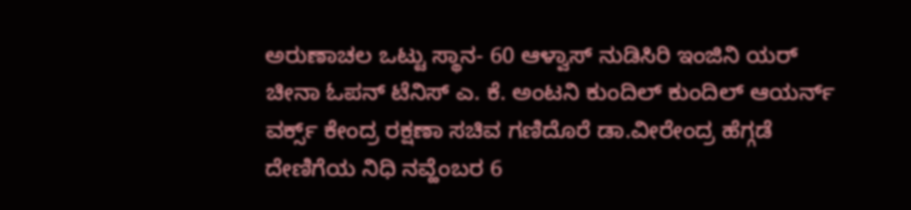ಅರುಣಾಚಲ ಒಟ್ಟು ಸ್ಥಾನ- 60 ಆಳ್ವಾಸ್ ನುಡಿಸಿರಿ ಇಂಜಿನಿ ಯರ್ ಚೀನಾ ಓಪನ್ ಟೆನಿಸ್ ಎ. ಕೆ. ಅಂಟನಿ ಕುಂದಿಲ್ ಕುಂದಿಲ್ ಆಯರ್ನ್ ವರ್ಕ್ಸ್ ಕೇಂದ್ರ ರಕ್ಷಣಾ ಸಚಿವ ಗಣಿದೊರೆ ಡಾ.ವೀರೇಂದ್ರ ಹೆಗ್ಗಡೆ ದೇಣಿಗೆಯ ನಿಧಿ ನವ್ಹೆಂಬರ 6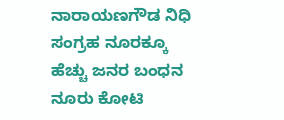ನಾರಾಯಣಗೌಡ ನಿಧಿ ಸಂಗ್ರಹ ನೂರಕ್ಕೂ ಹೆಚ್ಚು ಜನರ ಬಂಧನ ನೂರು ಕೋಟಿ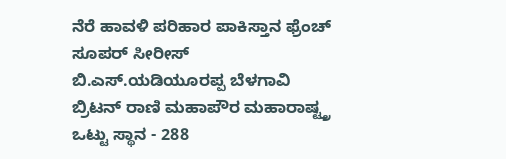ನೆರೆ ಹಾವಳಿ ಪರಿಹಾರ ಪಾಕಿಸ್ತಾನ ಫ್ರೆಂಚ್ ಸೂಪರ್ ಸೀರೀಸ್ ಬಿ.ಎಸ್.ಯಡಿಯೂರಪ್ಪ ಬೆಳಗಾವಿ ಬ್ರಿಟನ್ ರಾಣಿ ಮಹಾಪೌರ ಮಹಾರಾಷ್ಟ್ತ್ರ ಒಟ್ಟು ಸ್ಥಾನ - 288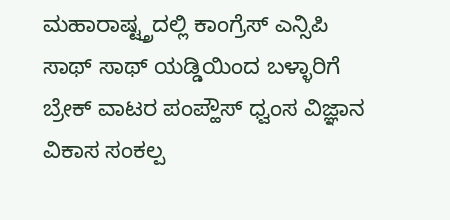ಮಹಾರಾಷ್ಟ್ತ್ರದಲ್ಲಿ ಕಾಂಗ್ರೆಸ್ ಎನ್ಸಿಪಿ ಸಾಥ್ ಸಾಥ್ ಯಡ್ಡಿಯಿಂದ ಬಳ್ಳಾರಿಗೆ ಬ್ರೇಕ್ ವಾಟರ ಪಂಪ್ಹೌಸ್ ಧ್ವಂಸ ವಿಜ್ಞಾನ ವಿಕಾಸ ಸಂಕಲ್ಪ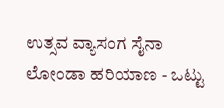ಉತ್ಸವ ವ್ಯಾಸಂಗ ಸೈನಾ ಲೋಂಡಾ ಹರಿಯಾಣ - ಒಟ್ಟು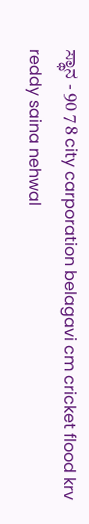ಸ್ಥಾನ - 90 7 8 city carporation belagavi cm cricket flood krv reddy saina nehwal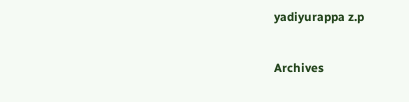yadiyurappa z.p

Archives